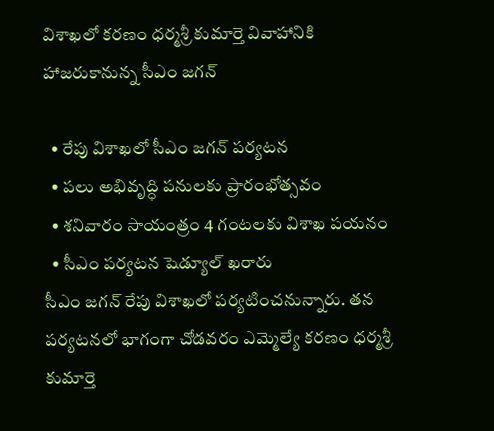విశాఖలో కరణం ధర్మశ్రీ కుమార్తె వివాహానికి హాజరుకానున్న సీఎం జగన్

  • రేపు విశాఖలో సీఎం జగన్ పర్యటన
  • పలు అభివృద్ధి పనులకు ప్రారంభోత్సవం
  • శనివారం సాయంత్రం 4 గంటలకు విశాఖ పయనం
  • సీఎం పర్యటన షెడ్యూల్ ఖరారు
సీఎం జగన్ రేపు విశాఖలో పర్యటించనున్నారు. తన పర్యటనలో భాగంగా చోడవరం ఎమ్మెల్యే కరణం ధర్మశ్రీ కుమార్తె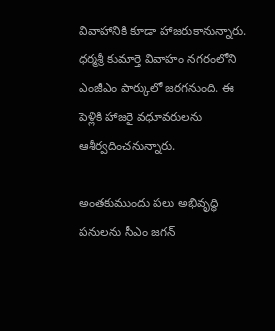వివాహానికి కూడా హాజరుకానున్నారు. ధర్మశ్రీ కుమార్తె వివాహం నగరంలోని ఎంజీఎం పార్కులో జరగనుంది. ఈ పెళ్లికి హాజరై వధూవరులను ఆశీర్వదించనున్నారు.

అంతకుముందు పలు అభివృద్ధి పనులను సీఎం జగన్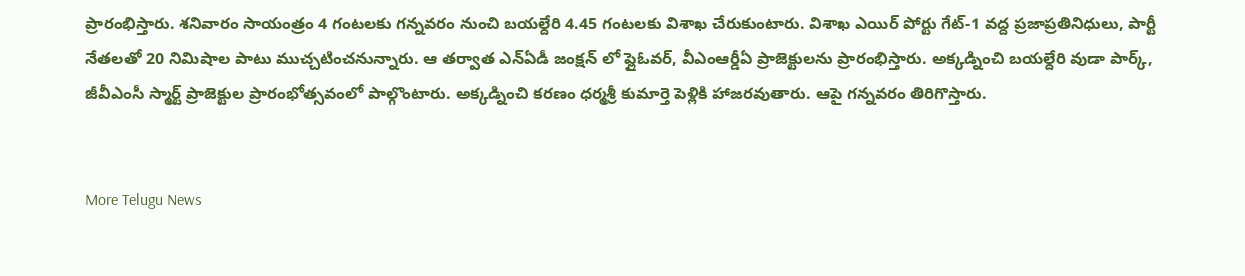ప్రారంభిస్తారు. శనివారం సాయంత్రం 4 గంటలకు గన్నవరం నుంచి బయల్దేరి 4.45 గంటలకు విశాఖ చేరుకుంటారు. విశాఖ ఎయిర్ పోర్టు గేట్-1 వద్ద ప్రజాప్రతినిధులు, పార్టీ నేతలతో 20 నిమిషాల పాటు ముచ్చటించనున్నారు. ఆ తర్వాత ఎన్ఏడీ జంక్షన్ లో ఫ్లైఓవర్, వీఎంఆర్డీఏ ప్రాజెక్టులను ప్రారంభిస్తారు. అక్కడ్నించి బయల్దేరి వుడా పార్క్, జీవీఎంసీ స్మార్ట్ ప్రాజెక్టుల ప్రారంభోత్సవంలో పాల్గొంటారు. అక్కడ్నించి కరణం ధర్మశ్రీ కుమార్తె పెళ్లికి హాజరవుతారు. ఆపై గన్నవరం తిరిగొస్తారు.


More Telugu News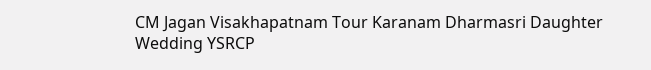CM Jagan Visakhapatnam Tour Karanam Dharmasri Daughter Wedding YSRCP